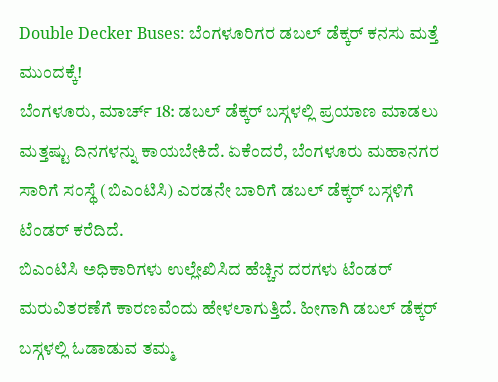Double Decker Buses: ಬೆಂಗಳೂರಿಗರ ಡಬಲ್ ಡೆಕ್ಕರ್ ಕನಸು ಮತ್ತೆ ಮುಂದಕ್ಕೆ!
ಬೆಂಗಳೂರು, ಮಾರ್ಚ್ 18: ಡಬಲ್ ಡೆಕ್ಕರ್ ಬಸ್ಗಳಲ್ಲಿ ಪ್ರಯಾಣ ಮಾಡಲು ಮತ್ತಷ್ಟು ದಿನಗಳನ್ನು ಕಾಯಬೇಕಿದೆ. ಏಕೆಂದರೆ, ಬೆಂಗಳೂರು ಮಹಾನಗರ ಸಾರಿಗೆ ಸಂಸ್ಥೆ (ಬಿಎಂಟಿಸಿ) ಎರಡನೇ ಬಾರಿಗೆ ಡಬಲ್ ಡೆಕ್ಕರ್ ಬಸ್ಗಳಿಗೆ ಟೆಂಡರ್ ಕರೆದಿದೆ.
ಬಿಎಂಟಿಸಿ ಅಧಿಕಾರಿಗಳು ಉಲ್ಲೇಖಿಸಿದ ಹೆಚ್ಚಿನ ದರಗಳು ಟೆಂಡರ್ ಮರುವಿತರಣೆಗೆ ಕಾರಣವೆಂದು ಹೇಳಲಾಗುತ್ತಿದೆ. ಹೀಗಾಗಿ ಡಬಲ್ ಡೆಕ್ಕರ್ ಬಸ್ಗಳಲ್ಲಿ ಓಡಾಡುವ ತಮ್ಮ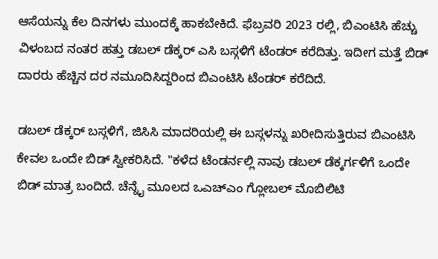ಆಸೆಯನ್ನು ಕೆಲ ದಿನಗಳು ಮುಂದಕ್ಕೆ ಹಾಕಬೇಕಿದೆ. ಫೆಬ್ರವರಿ 2023 ರಲ್ಲಿ, ಬಿಎಂಟಿಸಿ ಹೆಚ್ಚು ವಿಳಂಬದ ನಂತರ ಹತ್ತು ಡಬಲ್ ಡೆಕ್ಕರ್ ಎಸಿ ಬಸ್ಗಳಿಗೆ ಟೆಂಡರ್ ಕರೆದಿತ್ತು. ಇದೀಗ ಮತ್ತೆ ಬಿಡ್ ದಾರರು ಹೆಚ್ಚಿನ ದರ ನಮೂದಿಸಿದ್ದರಿಂದ ಬಿಎಂಟಿಸಿ ಟೆಂಡರ್ ಕರೆದಿದೆ.

ಡಬಲ್ ಡೆಕ್ಕರ್ ಬಸ್ಗಳಿಗೆ, ಜಿಸಿಸಿ ಮಾದರಿಯಲ್ಲಿ ಈ ಬಸ್ಗಳನ್ನು ಖರೀದಿಸುತ್ತಿರುವ ಬಿಎಂಟಿಸಿ ಕೇವಲ ಒಂದೇ ಬಿಡ್ ಸ್ವೀಕರಿಸಿದೆ. "ಕಳೆದ ಟೆಂಡರ್ನಲ್ಲಿ ನಾವು ಡಬಲ್ ಡೆಕ್ಕರ್ಗಳಿಗೆ ಒಂದೇ ಬಿಡ್ ಮಾತ್ರ ಬಂದಿದೆ. ಚೆನ್ನೈ ಮೂಲದ ಒಎಚ್ಎಂ ಗ್ಲೋಬಲ್ ಮೊಬಿಲಿಟಿ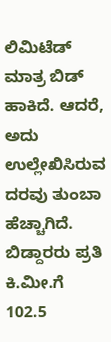ಲಿಮಿಟೆಡ್ ಮಾತ್ರ ಬಿಡ್ ಹಾಕಿದೆ. ಆದರೆ, ಅದು ಉಲ್ಲೇಖಿಸಿರುವ ದರವು ತುಂಬಾ ಹೆಚ್ಚಾಗಿದೆ. ಬಿಡ್ದಾರರು ಪ್ರತಿ ಕಿ.ಮೀ.ಗೆ 102.5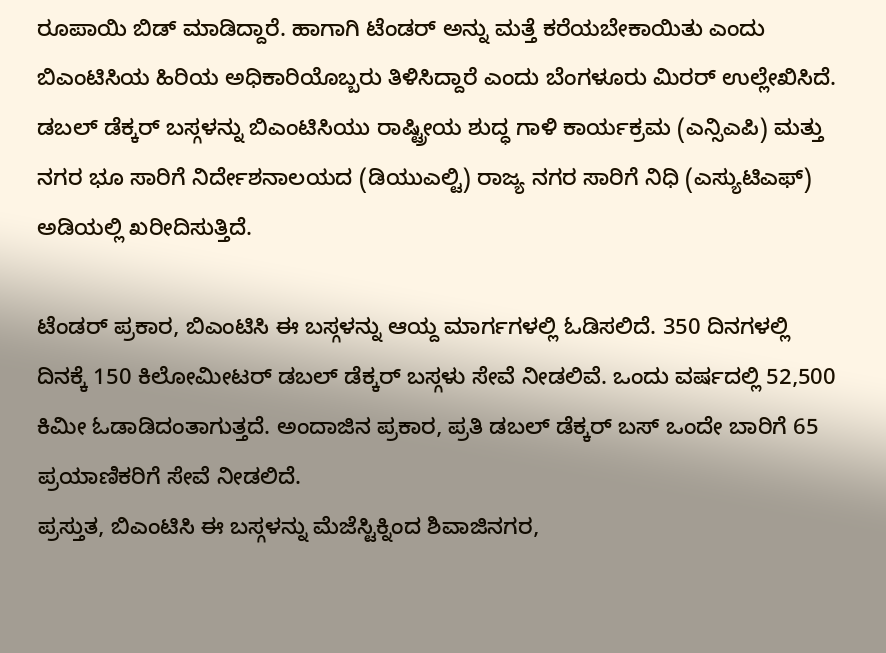ರೂಪಾಯಿ ಬಿಡ್ ಮಾಡಿದ್ದಾರೆ. ಹಾಗಾಗಿ ಟೆಂಡರ್ ಅನ್ನು ಮತ್ತೆ ಕರೆಯಬೇಕಾಯಿತು ಎಂದು ಬಿಎಂಟಿಸಿಯ ಹಿರಿಯ ಅಧಿಕಾರಿಯೊಬ್ಬರು ತಿಳಿಸಿದ್ದಾರೆ ಎಂದು ಬೆಂಗಳೂರು ಮಿರರ್ ಉಲ್ಲೇಖಿಸಿದೆ.
ಡಬಲ್ ಡೆಕ್ಕರ್ ಬಸ್ಗಳನ್ನು ಬಿಎಂಟಿಸಿಯು ರಾಷ್ಟ್ರೀಯ ಶುದ್ಧ ಗಾಳಿ ಕಾರ್ಯಕ್ರಮ (ಎನ್ಸಿಎಪಿ) ಮತ್ತು ನಗರ ಭೂ ಸಾರಿಗೆ ನಿರ್ದೇಶನಾಲಯದ (ಡಿಯುಎಲ್ಟಿ) ರಾಜ್ಯ ನಗರ ಸಾರಿಗೆ ನಿಧಿ (ಎಸ್ಯುಟಿಎಫ್) ಅಡಿಯಲ್ಲಿ ಖರೀದಿಸುತ್ತಿದೆ.

ಟೆಂಡರ್ ಪ್ರಕಾರ, ಬಿಎಂಟಿಸಿ ಈ ಬಸ್ಗಳನ್ನು ಆಯ್ದ ಮಾರ್ಗಗಳಲ್ಲಿ ಓಡಿಸಲಿದೆ. 350 ದಿನಗಳಲ್ಲಿ ದಿನಕ್ಕೆ 150 ಕಿಲೋಮೀಟರ್ ಡಬಲ್ ಡೆಕ್ಕರ್ ಬಸ್ಗಳು ಸೇವೆ ನೀಡಲಿವೆ. ಒಂದು ವರ್ಷದಲ್ಲಿ 52,500 ಕಿಮೀ ಓಡಾಡಿದಂತಾಗುತ್ತದೆ. ಅಂದಾಜಿನ ಪ್ರಕಾರ, ಪ್ರತಿ ಡಬಲ್ ಡೆಕ್ಕರ್ ಬಸ್ ಒಂದೇ ಬಾರಿಗೆ 65 ಪ್ರಯಾಣಿಕರಿಗೆ ಸೇವೆ ನೀಡಲಿದೆ.
ಪ್ರಸ್ತುತ, ಬಿಎಂಟಿಸಿ ಈ ಬಸ್ಗಳನ್ನು ಮೆಜೆಸ್ಟಿಕ್ನಿಂದ ಶಿವಾಜಿನಗರ,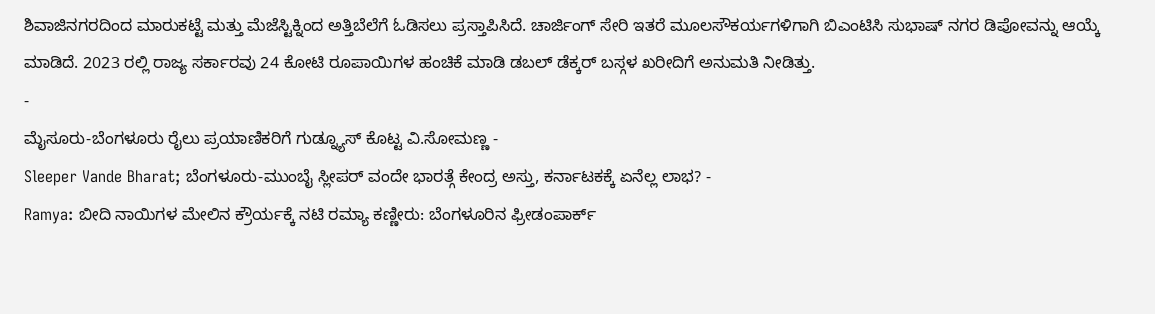ಶಿವಾಜಿನಗರದಿಂದ ಮಾರುಕಟ್ಟೆ ಮತ್ತು ಮೆಜೆಸ್ಟಿಕ್ನಿಂದ ಅತ್ತಿಬೆಲೆಗೆ ಓಡಿಸಲು ಪ್ರಸ್ತಾಪಿಸಿದೆ. ಚಾರ್ಜಿಂಗ್ ಸೇರಿ ಇತರೆ ಮೂಲಸೌಕರ್ಯಗಳಿಗಾಗಿ ಬಿಎಂಟಿಸಿ ಸುಭಾಷ್ ನಗರ ಡಿಪೋವನ್ನು ಆಯ್ಕೆ ಮಾಡಿದೆ. 2023 ರಲ್ಲಿ ರಾಜ್ಯ ಸರ್ಕಾರವು 24 ಕೋಟಿ ರೂಪಾಯಿಗಳ ಹಂಚಿಕೆ ಮಾಡಿ ಡಬಲ್ ಡೆಕ್ಕರ್ ಬಸ್ಗಳ ಖರೀದಿಗೆ ಅನುಮತಿ ನೀಡಿತ್ತು.
-
ಮೈಸೂರು-ಬೆಂಗಳೂರು ರೈಲು ಪ್ರಯಾಣಿಕರಿಗೆ ಗುಡ್ನ್ಯೂಸ್ ಕೊಟ್ಟ ವಿ.ಸೋಮಣ್ಣ -
Sleeper Vande Bharat; ಬೆಂಗಳೂರು-ಮುಂಬೈ ಸ್ಲೀಪರ್ ವಂದೇ ಭಾರತ್ಗೆ ಕೇಂದ್ರ ಅಸ್ತು, ಕರ್ನಾಟಕಕ್ಕೆ ಏನೆಲ್ಲ ಲಾಭ? -
Ramya: ಬೀದಿ ನಾಯಿಗಳ ಮೇಲಿನ ಕ್ರೌರ್ಯಕ್ಕೆ ನಟಿ ರಮ್ಯಾ ಕಣ್ಣೀರು: ಬೆಂಗಳೂರಿನ ಫ್ರೀಡಂಪಾರ್ಕ್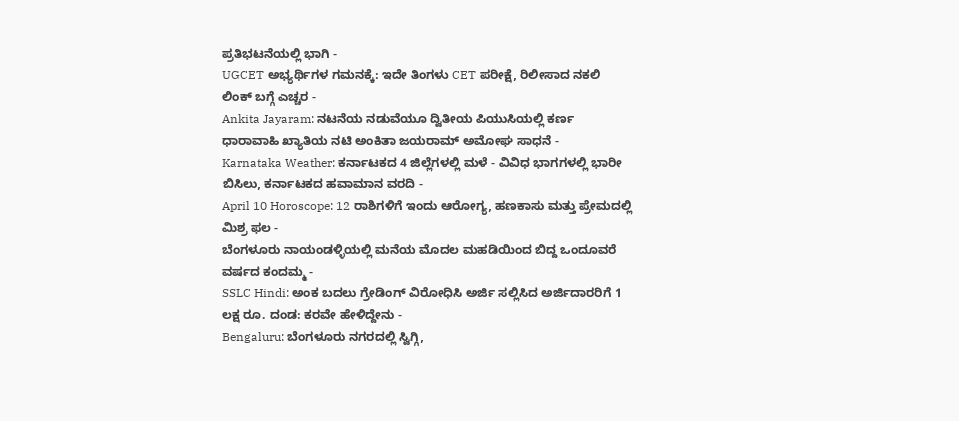ಪ್ರತಿಭಟನೆಯಲ್ಲಿ ಭಾಗಿ -
UGCET ಅಭ್ಯರ್ಥಿಗಳ ಗಮನಕ್ಕೆ: ಇದೇ ತಿಂಗಳು CET ಪರೀಕ್ಷೆ, ರಿಲೀಸಾದ ನಕಲಿ ಲಿಂಕ್ ಬಗ್ಗೆ ಎಚ್ಚರ -
Ankita Jayaram: ನಟನೆಯ ನಡುವೆಯೂ ದ್ವಿತೀಯ ಪಿಯುಸಿಯಲ್ಲಿ ಕರ್ಣ ಧಾರಾವಾಹಿ ಖ್ಯಾತಿಯ ನಟಿ ಅಂಕಿತಾ ಜಯರಾಮ್ ಅಮೋಘ ಸಾಧನೆ -
Karnataka Weather: ಕರ್ನಾಟಕದ 4 ಜಿಲ್ಲೆಗಳಲ್ಲಿ ಮಳೆ - ವಿವಿಧ ಭಾಗಗಳಲ್ಲಿ ಭಾರೀ ಬಿಸಿಲು, ಕರ್ನಾಟಕದ ಹವಾಮಾನ ವರದಿ -
April 10 Horoscope: 12 ರಾಶಿಗಳಿಗೆ ಇಂದು ಆರೋಗ್ಯ, ಹಣಕಾಸು ಮತ್ತು ಪ್ರೇಮದಲ್ಲಿ ಮಿಶ್ರ ಫಲ -
ಬೆಂಗಳೂರು ನಾಯಂಡಳ್ಳಿಯಲ್ಲಿ ಮನೆಯ ಮೊದಲ ಮಹಡಿಯಿಂದ ಬಿದ್ದ ಒಂದೂವರೆ ವರ್ಷದ ಕಂದಮ್ಮ -
SSLC Hindi: ಅಂಕ ಬದಲು ಗ್ರೇಡಿಂಗ್ ವಿರೋಧಿಸಿ ಅರ್ಜಿ ಸಲ್ಲಿಸಿದ ಅರ್ಜಿದಾರರಿಗೆ 1 ಲಕ್ಷ ರೂ. ದಂಡ: ಕರವೇ ಹೇಳಿದ್ದೇನು -
Bengaluru: ಬೆಂಗಳೂರು ನಗರದಲ್ಲಿ ಸ್ವಿಗ್ಗಿ,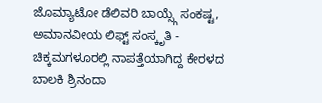ಜೊಮ್ಯಾಟೋ ಡೆಲಿವರಿ ಬಾಯ್ಸ್ಗೆ ಸಂಕಷ್ಟ, ಅಮಾನವೀಯ ಲಿಫ್ಟ್ ಸಂಸ್ಕೃತಿ -
ಚಿಕ್ಕಮಗಳೂರಲ್ಲಿ ನಾಪತ್ತೆಯಾಗಿದ್ದ ಕೇರಳದ ಬಾಲಕಿ ಶ್ರಿನಂದಾ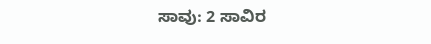ಸಾವು: 2 ಸಾವಿರ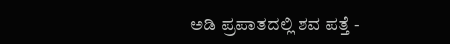ಅಡಿ ಪ್ರಪಾತದಲ್ಲಿ ಶವ ಪತ್ತೆ -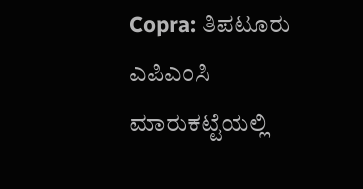Copra: ತಿಪಟೂರು ಎಪಿಎಂಸಿ ಮಾರುಕಟ್ಟೆಯಲ್ಲಿ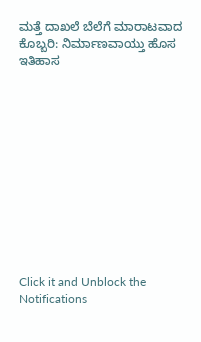ಮತ್ತೆ ದಾಖಲೆ ಬೆಲೆಗೆ ಮಾರಾಟವಾದ ಕೊಬ್ಬರಿ: ನಿರ್ಮಾಣವಾಯ್ತು ಹೊಸ ಇತಿಹಾಸ












Click it and Unblock the Notifications